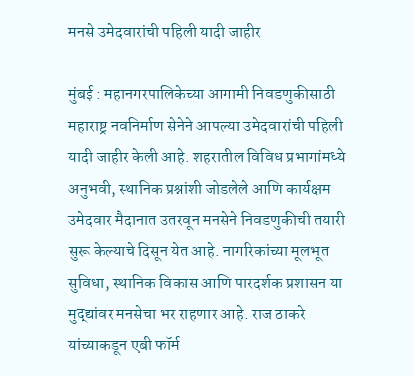मनसे उमेदवारांची पहिली यादी जाहीर

मुंबई : महानगरपालिकेच्या आगामी निवडणुकीसाठी महाराष्ट्र नवनिर्माण सेनेने आपल्या उमेदवारांची पहिली यादी जाहीर केली आहे. शहरातील विविध प्रभागांमध्ये अनुभवी, स्थानिक प्रश्नांशी जोडलेले आणि कार्यक्षम उमेदवार मैदानात उतरवून मनसेने निवडणुकीची तयारी सुरू केल्याचे दिसून येत आहे. नागरिकांच्या मूलभूत सुविधा, स्थानिक विकास आणि पारदर्शक प्रशासन या मुद्द्यांवर मनसेचा भर राहणार आहे. राज ठाकरे यांच्याकडून एबी फॉर्म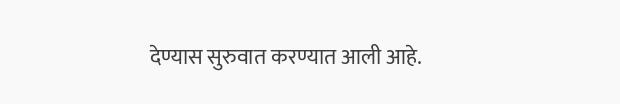देण्यास सुरुवात करण्यात आली आहे.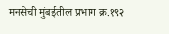मनसेची मुंबईतील प्रभाग क्र.१९२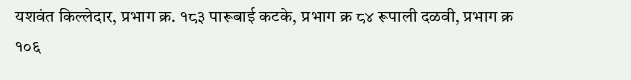यशवंत किल्लेदार, प्रभाग क्र. १८३ पारूबाई कटके, प्रभाग क्र ८४ रूपाली दळवी, प्रभाग क्र १०६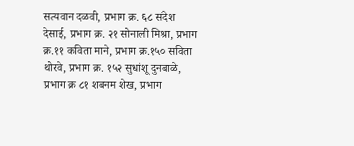सत्यवान दळवी, प्रभाग क्र. ६८ संदेश देसाई, प्रभाग क्र. २१ सोनाली मिश्रा, प्रभाग क्र.११ कविता माने, प्रभाग क्र.१५० सविता थोरवे, प्रभाग क्र. १५२ सुधांशू दुनबाळे, प्रभाग क्र ८१ शबनम शेख, प्रभाग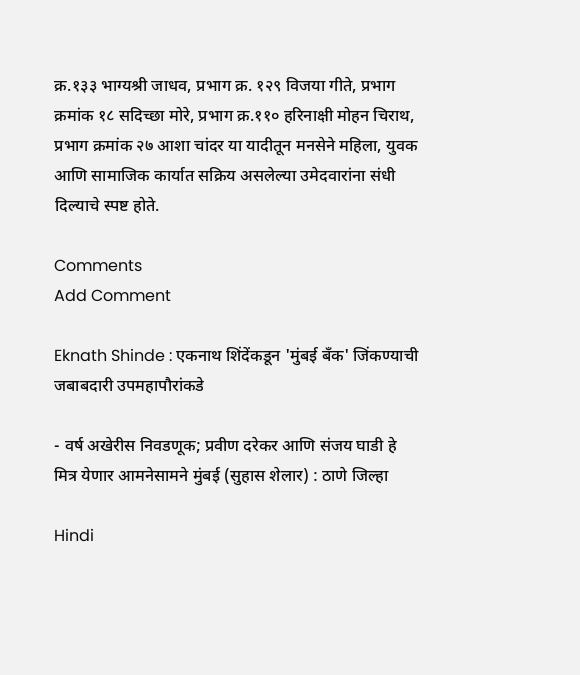क्र.१३३ भाग्यश्री जाधव, प्रभाग क्र. १२९ विजया गीते, प्रभाग क्रमांक १८ सदिच्छा मोरे, प्रभाग क्र.११० हरिनाक्षी मोहन चिराथ, प्रभाग क्रमांक २७ आशा चांदर या यादीतून मनसेने महिला, युवक आणि सामाजिक कार्यात सक्रिय असलेल्या उमेदवारांना संधी दिल्याचे स्पष्ट होते.

Comments
Add Comment

Eknath Shinde : एकनाथ शिंदेंकडून 'मुंबई बँक' जिंकण्याची जबाबदारी उपमहापौरांकडे

- वर्ष अखेरीस निवडणूक; प्रवीण दरेकर आणि संजय घाडी हे मित्र येणार आमनेसामने मुंबई (सुहास शेलार) : ठाणे जिल्हा

Hindi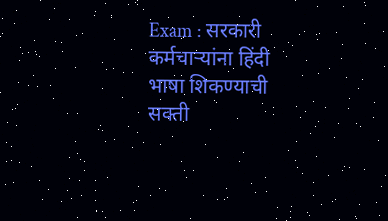Exam : सरकारी कर्मचाऱ्यांना हिंदी भाषा शिकण्याची सक्ती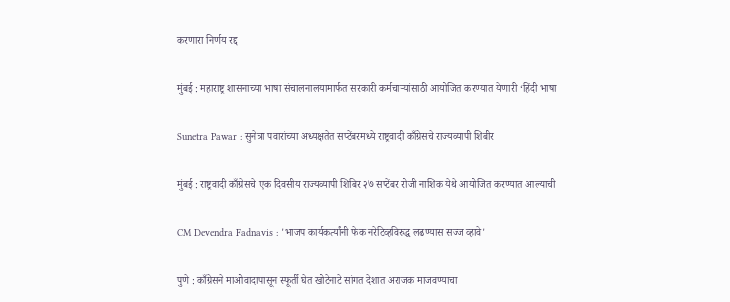करणारा निर्णय रद्द

मुंबई : महाराष्ट्र शासनाच्या भाषा संचालनालयामार्फत सरकारी कर्मचाऱ्यांसाठी आयोजित करण्यात येणारी ‘हिंदी भाषा

Sunetra Pawar : सुनेत्रा पवारांच्या अध्यक्षतेत सप्टेंबरमध्ये राष्ट्रवादी काँग्रेसचे राज्यव्यापी शिबीर

मुंबई : राष्ट्रवादी काँग्रेसचे एक दिवसीय राज्यव्यापी शिबिर २७ सप्टेंबर रोजी नाशिक येथे आयोजित करण्यात आल्याची

CM Devendra Fadnavis : 'भाजप कार्यकर्त्यांनी फेक नरेटिव्हविरुद्ध लढण्यास सज्ज व्हावे'

पुणे : काँग्रेसने माओवादापासून स्फूर्ती घेत खोटेनाटे सांगत देशात अराजक माजवण्याचा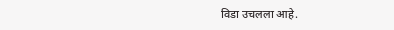विडा उचलला आहे.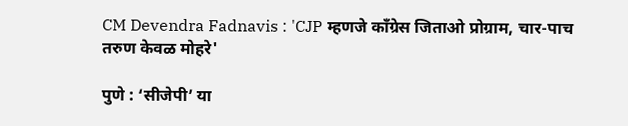CM Devendra Fadnavis : 'CJP म्हणजे काँग्रेस जिताओ प्रोग्राम, चार-पाच तरुण केवळ मोहरे'

पुणे : ‘सीजेपी’ या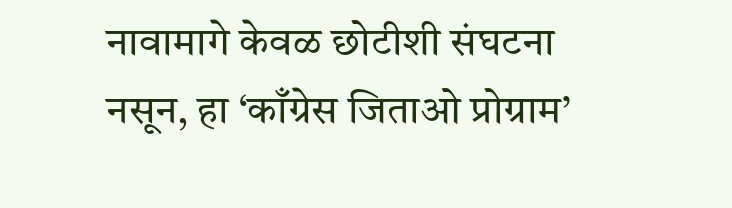नावामागे केवळ छोटीशी संघटना नसून, हा ‘काँग्रेस जिताओ प्रोग्राम’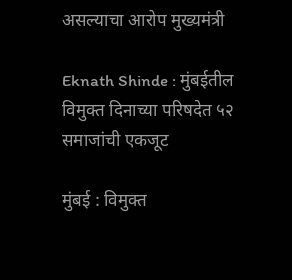असल्याचा आरोप मुख्यमंत्री

Eknath Shinde : मुंबईतील विमुक्त दिनाच्या परिषदेत ५२ समाजांची एकजूट

मुंबई : विमुक्त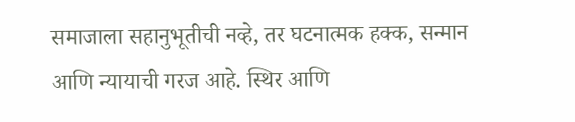समाजाला सहानुभूतीची नव्हे, तर घटनात्मक हक्क, सन्मान आणि न्यायाची गरज आहे. स्थिर आणि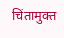चिंतामुक्त